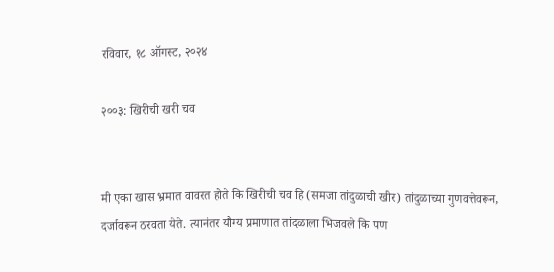रविवार, १८ ऑगस्ट, २०२४

२००३: खिरीची खरी चव


मी एका खास भ्रमात वावरत होते कि खिरीची चव हि (समजा तांदुळाची खीर) तांदुळाच्या गुणवत्तेवरून, दर्जावरून ठरवता येते. त्यानंतर यौग्य प्रमाणात तांदळाला भिजवले कि पण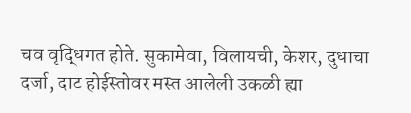चव वृद्धिगत होते. सुकामेवा, विलायची, केशर, दुधाचा दर्जा, दाट होईस्तोवर मस्त आलेली उकळी ह्या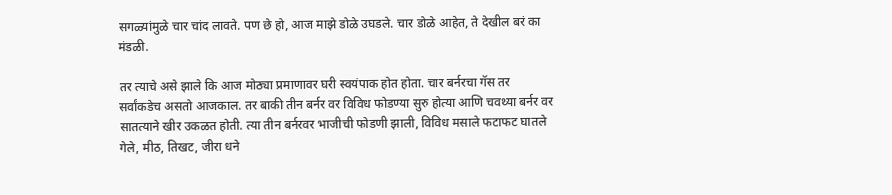सगळ्यांमुळे चार चांद लावते. पण छे हो, आज माझे डोळे उघडले. चार डोळे आहेत, ते देखील बरं का मंडळी.

तर त्याचे असे झाले कि आज मोठ्या प्रमाणावर घरी स्वयंपाक होत होता. चार बर्नरचा गॅस तर सर्वांकडेच असतो आजकाल. तर बाकी तीन बर्नर वर विविध फोडण्या सुरु होत्या आणि चवथ्या बर्नर वर सातत्याने खीर उकळत होती. त्या तीन बर्नरवर भाजीची फोडणी झाली, विविध मसाले फटाफट घातले गेले, मीठ, तिखट, जीरा धने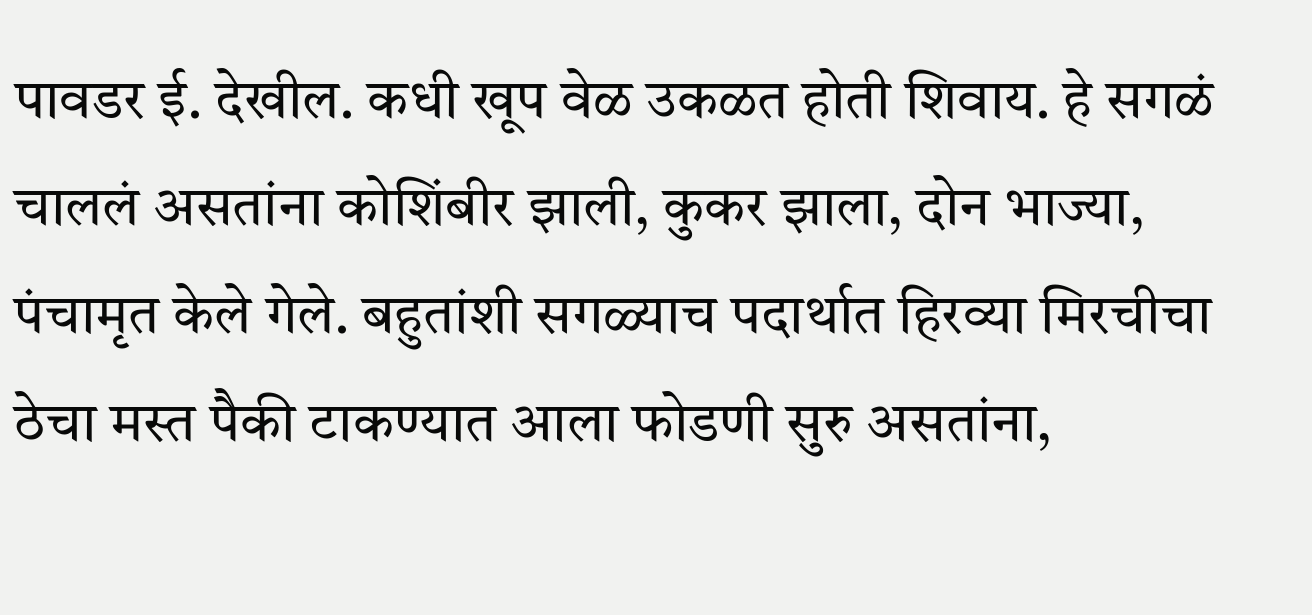पावडर ई. देखील. कधी खूप वेळ उकळत होती शिवाय. हे सगळं चाललं असतांना कोशिंबीर झाली, कुकर झाला, दोन भाज्या, पंचामृत केले गेले. बहुतांशी सगळ्याच पदार्थात हिरव्या मिरचीचा ठेचा मस्त पैकी टाकण्यात आला फोडणी सुरु असतांना,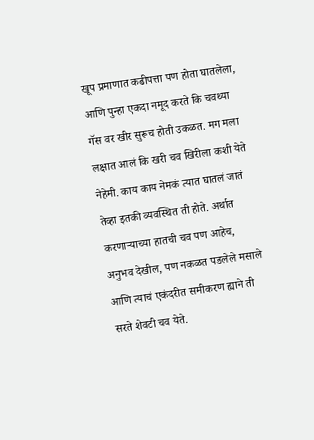खूप प्रमाणात कढीपत्ता पण होता घातलेला, आणि पुन्हा एकदा नमूद करते कि चवथ्या गॅस वर खीर सुरूच होती उकळत. मग मला लक्षात आलं कि खरी चव खिरीला कशी येते नेहेमी. काय काय नेमकं त्यात घातलं जातं तेव्हा इतकी व्यवस्थित ती होते. अर्थात करणाऱ्याच्या हातची चव पण आहेच, अनुभव देखील, पण नकळत पडलेले मसाले आणि त्याचं एकंदरीत समीकरण ह्याने ती सरते शेवटी चव येते.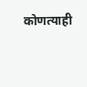कोणत्याही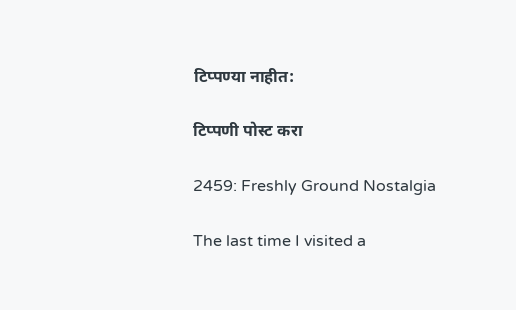टिप्पण्‍या नाहीत:

टिप्पणी पोस्ट करा

2459: Freshly Ground Nostalgia

The last time I visited a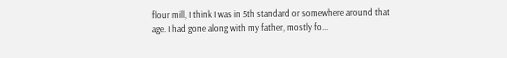flour mill, I think I was in 5th standard or somewhere around that age. I had gone along with my father, mostly fo...